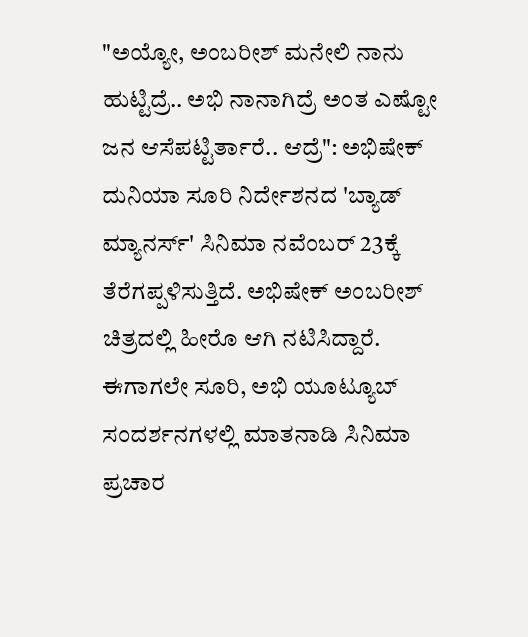"ಅಯ್ಯೋ, ಅಂಬರೀಶ್ ಮನೇಲಿ ನಾನು ಹುಟ್ಟಿದ್ರೆ.. ಅಭಿ ನಾನಾಗಿದ್ರೆ ಅಂತ ಎಷ್ಟೋ ಜನ ಆಸೆಪಟ್ಟಿರ್ತಾರೆ.. ಆದ್ರೆ": ಅಭಿಷೇಕ್
ದುನಿಯಾ ಸೂರಿ ನಿರ್ದೇಶನದ 'ಬ್ಯಾಡ್ ಮ್ಯಾನರ್ಸ್' ಸಿನಿಮಾ ನವೆಂಬರ್ 23ಕ್ಕೆ ತೆರೆಗಪ್ಪಳಿಸುತ್ತಿದೆ. ಅಭಿಷೇಕ್ ಅಂಬರೀಶ್ ಚಿತ್ರದಲ್ಲಿ ಹೀರೊ ಆಗಿ ನಟಿಸಿದ್ದಾರೆ. ಈಗಾಗಲೇ ಸೂರಿ, ಅಭಿ ಯೂಟ್ಯೂಬ್ ಸಂದರ್ಶನಗಳಲ್ಲಿ ಮಾತನಾಡಿ ಸಿನಿಮಾ ಪ್ರಚಾರ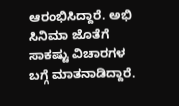ಆರಂಭಿಸಿದ್ದಾರೆ. ಅಭಿ ಸಿನಿಮಾ ಜೊತೆಗೆ ಸಾಕಷ್ಟು ವಿಚಾರಗಳ ಬಗ್ಗೆ ಮಾತನಾಡಿದ್ದಾರೆ.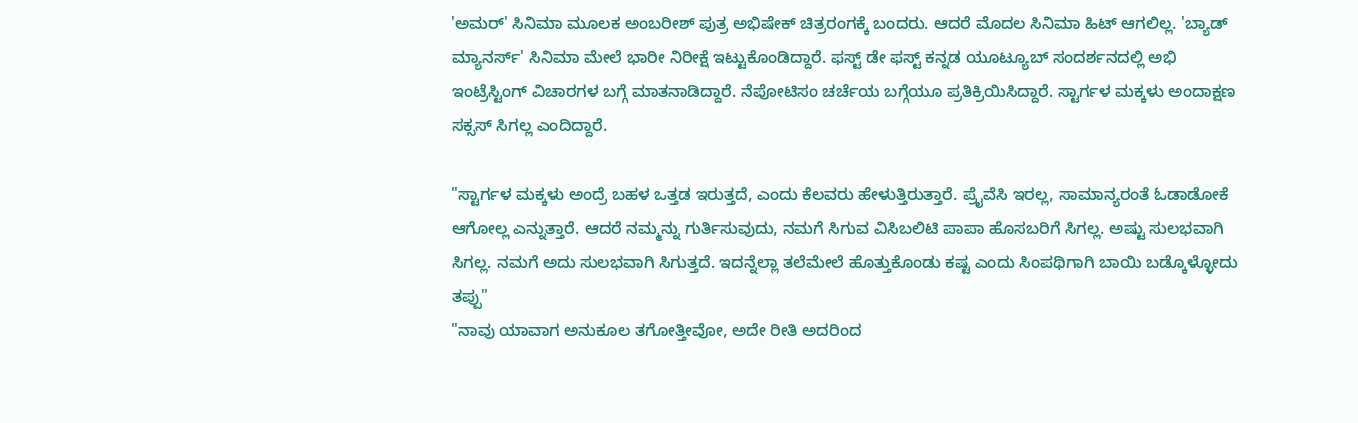'ಅಮರ್' ಸಿನಿಮಾ ಮೂಲಕ ಅಂಬರೀಶ್ ಪುತ್ರ ಅಭಿಷೇಕ್ ಚಿತ್ರರಂಗಕ್ಕೆ ಬಂದರು. ಆದರೆ ಮೊದಲ ಸಿನಿಮಾ ಹಿಟ್ ಆಗಲಿಲ್ಲ. 'ಬ್ಯಾಡ್ ಮ್ಯಾನರ್ಸ್' ಸಿನಿಮಾ ಮೇಲೆ ಭಾರೀ ನಿರೀಕ್ಷೆ ಇಟ್ಟುಕೊಂಡಿದ್ದಾರೆ. ಫಸ್ಟ್ ಡೇ ಫಸ್ಟ್ ಕನ್ನಡ ಯೂಟ್ಯೂಬ್ ಸಂದರ್ಶನದಲ್ಲಿ ಅಭಿ ಇಂಟ್ರೆಸ್ಟಿಂಗ್ ವಿಚಾರಗಳ ಬಗ್ಗೆ ಮಾತನಾಡಿದ್ದಾರೆ. ನೆಪೋಟಿಸಂ ಚರ್ಚೆಯ ಬಗ್ಗೆಯೂ ಪ್ರತಿಕ್ರಿಯಿಸಿದ್ದಾರೆ. ಸ್ಟಾರ್ಗಳ ಮಕ್ಕಳು ಅಂದಾಕ್ಷಣ ಸಕ್ಸಸ್ ಸಿಗಲ್ಲ ಎಂದಿದ್ದಾರೆ.

"ಸ್ಟಾರ್ಗಳ ಮಕ್ಕಳು ಅಂದ್ರೆ ಬಹಳ ಒತ್ತಡ ಇರುತ್ತದೆ, ಎಂದು ಕೆಲವರು ಹೇಳುತ್ತಿರುತ್ತಾರೆ. ಪ್ರೈವೆಸಿ ಇರಲ್ಲ, ಸಾಮಾನ್ಯರಂತೆ ಓಡಾಡೋಕೆ ಆಗೋಲ್ಲ ಎನ್ನುತ್ತಾರೆ. ಆದರೆ ನಮ್ಮನ್ನು ಗುರ್ತಿಸುವುದು, ನಮಗೆ ಸಿಗುವ ವಿಸಿಬಲಿಟಿ ಪಾಪಾ ಹೊಸಬರಿಗೆ ಸಿಗಲ್ಲ. ಅಷ್ಟು ಸುಲಭವಾಗಿ ಸಿಗಲ್ಲ. ನಮಗೆ ಅದು ಸುಲಭವಾಗಿ ಸಿಗುತ್ತದೆ. ಇದನ್ನೆಲ್ಲಾ ತಲೆಮೇಲೆ ಹೊತ್ತುಕೊಂಡು ಕಷ್ಟ ಎಂದು ಸಿಂಪಥಿಗಾಗಿ ಬಾಯಿ ಬಡ್ಕೊಳ್ಳೋದು ತಪ್ಪು"
"ನಾವು ಯಾವಾಗ ಅನುಕೂಲ ತಗೋತ್ತೀವೋ, ಅದೇ ರೀತಿ ಅದರಿಂದ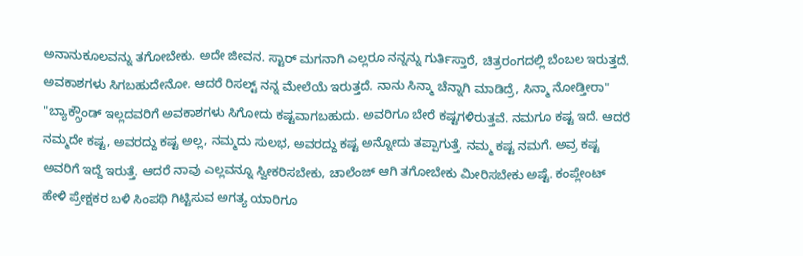ಅನಾನುಕೂಲವನ್ನು ತಗೋಬೇಕು. ಅದೇ ಜೀವನ. ಸ್ಟಾರ್ ಮಗನಾಗಿ ಎಲ್ಲರೂ ನನ್ನನ್ನು ಗುರ್ತಿಸ್ತಾರೆ, ಚಿತ್ರರಂಗದಲ್ಲಿ ಬೆಂಬಲ ಇರುತ್ತದೆ. ಅವಕಾಶಗಳು ಸಿಗಬಹುದೇನೋ. ಆದರೆ ರಿಸಲ್ಟ್ ನನ್ನ ಮೇಲೆಯೆ ಇರುತ್ತದೆ. ನಾನು ಸಿನ್ಮಾ ಚೆನ್ನಾಗಿ ಮಾಡಿದ್ರೆ, ಸಿನ್ಮಾ ನೋಡ್ತೀರಾ"
"ಬ್ಯಾಕ್ಗ್ರೌಂಡ್ ಇಲ್ಲದವರಿಗೆ ಅವಕಾಶಗಳು ಸಿಗೋದು ಕಷ್ಟವಾಗಬಹುದು. ಅವರಿಗೂ ಬೇರೆ ಕಷ್ಟಗಳಿರುತ್ತವೆ. ನಮಗೂ ಕಷ್ಟ ಇದೆ. ಆದರೆ ನಮ್ಮದೇ ಕಷ್ಟ, ಅವರದ್ದು ಕಷ್ಟ ಅಲ್ಲ, ನಮ್ಮದು ಸುಲಭ, ಅವರದ್ದು ಕಷ್ಟ ಅನ್ನೋದು ತಪ್ಪಾಗುತ್ತೆ. ನಮ್ಮ ಕಷ್ಟ ನಮಗೆ. ಅವ್ರ ಕಷ್ಟ ಅವರಿಗೆ ಇದ್ದೆ ಇರುತ್ತೆ. ಆದರೆ ನಾವು ಎಲ್ಲವನ್ನೂ ಸ್ವೀಕರಿಸಬೇಕು, ಚಾಲೆಂಜ್ ಆಗಿ ತಗೋಬೇಕು ಮೀರಿಸಬೇಕು ಅಷ್ಟೆ. ಕಂಪ್ಲೇಂಟ್ ಹೇಳಿ ಪ್ರೇಕ್ಷಕರ ಬಳಿ ಸಿಂಪಥಿ ಗಿಟ್ಟಿಸುವ ಅಗತ್ಯ ಯಾರಿಗೂ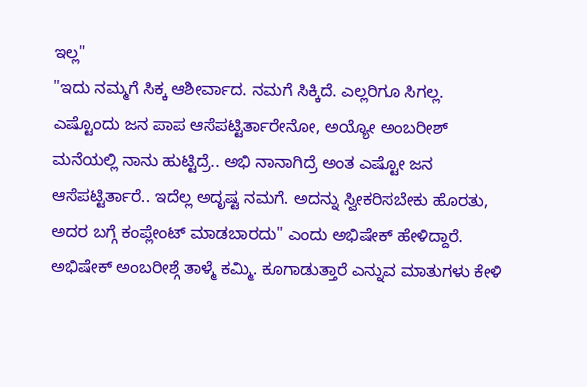ಇಲ್ಲ"
"ಇದು ನಮ್ಮಗೆ ಸಿಕ್ಕ ಆಶೀರ್ವಾದ. ನಮಗೆ ಸಿಕ್ಕಿದೆ. ಎಲ್ಲರಿಗೂ ಸಿಗಲ್ಲ. ಎಷ್ಟೊಂದು ಜನ ಪಾಪ ಆಸೆಪಟ್ಟಿರ್ತಾರೇನೋ, ಅಯ್ಯೋ ಅಂಬರೀಶ್ ಮನೆಯಲ್ಲಿ ನಾನು ಹುಟ್ಟಿದ್ರೆ.. ಅಭಿ ನಾನಾಗಿದ್ರೆ ಅಂತ ಎಷ್ಟೋ ಜನ ಆಸೆಪಟ್ಟಿರ್ತಾರೆ.. ಇದೆಲ್ಲ ಅದೃಷ್ಟ ನಮಗೆ. ಅದನ್ನು ಸ್ವೀಕರಿಸಬೇಕು ಹೊರತು, ಅದರ ಬಗ್ಗೆ ಕಂಪ್ಲೇಂಟ್ ಮಾಡಬಾರದು" ಎಂದು ಅಭಿಷೇಕ್ ಹೇಳಿದ್ದಾರೆ.
ಅಭಿಷೇಕ್ ಅಂಬರೀಶ್ಗೆ ತಾಳ್ಮೆ ಕಮ್ಮಿ. ಕೂಗಾಡುತ್ತಾರೆ ಎನ್ನುವ ಮಾತುಗಳು ಕೇಳಿ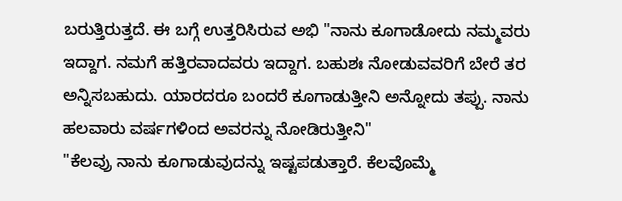ಬರುತ್ತಿರುತ್ತದೆ. ಈ ಬಗ್ಗೆ ಉತ್ತರಿಸಿರುವ ಅಭಿ "ನಾನು ಕೂಗಾಡೋದು ನಮ್ಮವರು ಇದ್ದಾಗ. ನಮಗೆ ಹತ್ತಿರವಾದವರು ಇದ್ದಾಗ. ಬಹುಶಃ ನೋಡುವವರಿಗೆ ಬೇರೆ ತರ ಅನ್ನಿಸಬಹುದು. ಯಾರದರೂ ಬಂದರೆ ಕೂಗಾಡುತ್ತೀನಿ ಅನ್ನೋದು ತಪ್ಪು. ನಾನು ಹಲವಾರು ವರ್ಷಗಳಿಂದ ಅವರನ್ನು ನೋಡಿರುತ್ತೀನಿ"
"ಕೆಲವ್ರು ನಾನು ಕೂಗಾಡುವುದನ್ನು ಇಷ್ಟಪಡುತ್ತಾರೆ. ಕೆಲವೊಮ್ಮೆ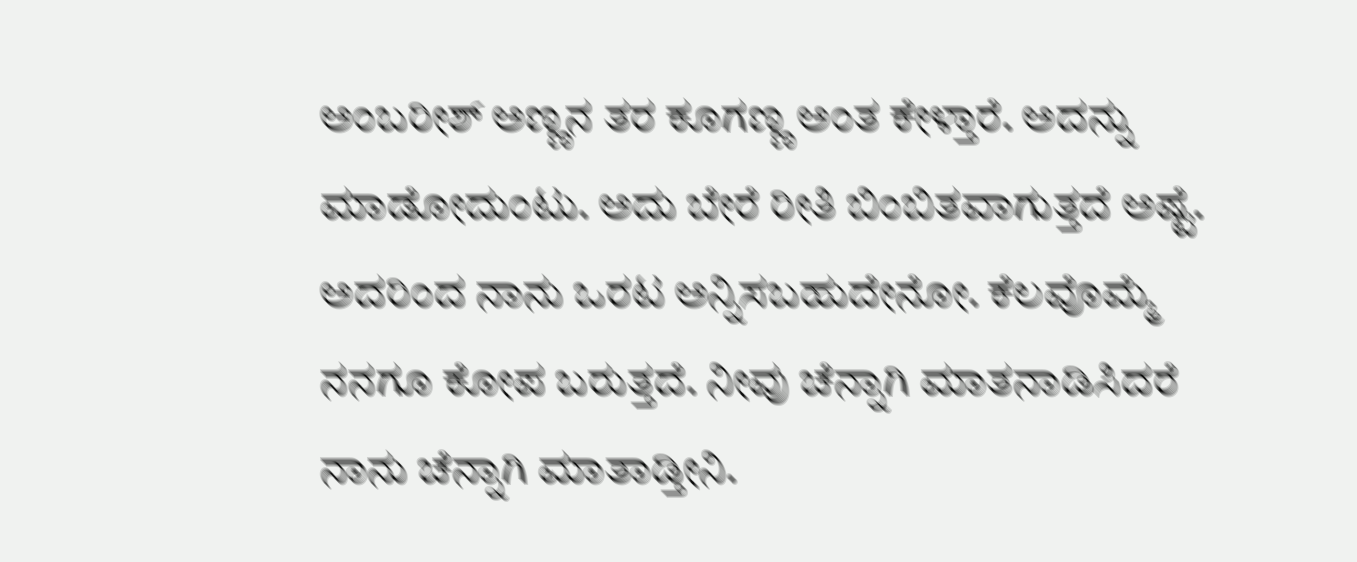ಅಂಬರೀಶ್ ಅಣ್ಣನ ತರ ಕೂಗಣ್ಣ ಅಂತ ಕೇಳ್ತಾರೆ. ಅದನ್ನು ಮಾಡೋದುಂಟು. ಅದು ಬೇರೆ ರೀತಿ ಬಿಂಬಿತವಾಗುತ್ತದೆ ಅಷ್ಟೆ. ಅದರಿಂದ ನಾನು ಒರಟ ಅನ್ನಿಸಬಹುದೇನೋ. ಕೆಲವೊಮ್ಮೆ ನನಗೂ ಕೋಪ ಬರುತ್ತದೆ. ನೀವು ಚೆನ್ನಾಗಿ ಮಾತನಾಡಿಸಿದರೆ ನಾನು ಚೆನ್ನಾಗಿ ಮಾತಾಡ್ತೀನಿ.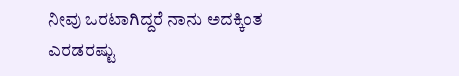ನೀವು ಒರಟಾಗಿದ್ದರೆ ನಾನು ಅದಕ್ಕಿಂತ ಎರಡರಷ್ಟು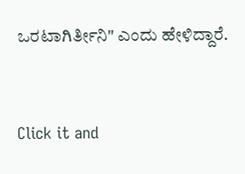ಒರಟಾಗಿರ್ತೀನಿ" ಎಂದು ಹೇಳಿದ್ದಾರೆ.


Click it and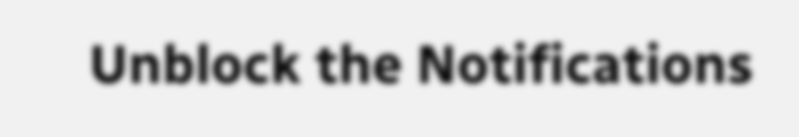Unblock the Notifications